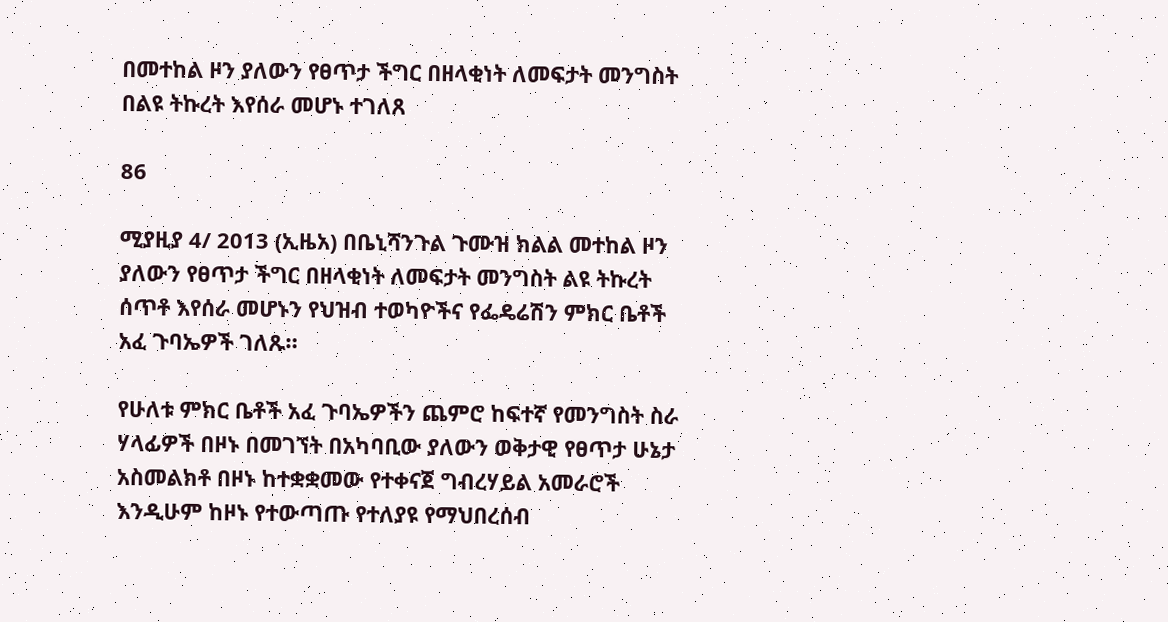በመተከል ዞን ያለውን የፀጥታ ችግር በዘላቂነት ለመፍታት መንግስት በልዩ ትኩረት እየሰራ መሆኑ ተገለጸ

86

ሚያዚያ 4/ 2013 (ኢዜአ) በቤኒሻንጉል ጉሙዝ ክልል መተከል ዞን ያለውን የፀጥታ ችግር በዘላቂነት ለመፍታት መንግስት ልዩ ትኩረት ሰጥቶ እየሰራ መሆኑን የህዝብ ተወካዮችና የፌዴሬሽን ምክር ቤቶች አፈ ጉባኤዎች ገለጹ።

የሁለቱ ምክር ቤቶች አፈ ጉባኤዎችን ጨምሮ ከፍተኛ የመንግስት ስራ ሃላፊዎች በዞኑ በመገኘት በአካባቢው ያለውን ወቅታዊ የፀጥታ ሁኔታ አስመልክቶ በዞኑ ከተቋቋመው የተቀናጀ ግብረሃይል አመራሮች እንዲሁም ከዞኑ የተውጣጡ የተለያዩ የማህበረሰብ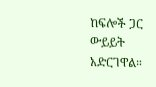ከፍሎች ጋር ውይይት አድርገዋል።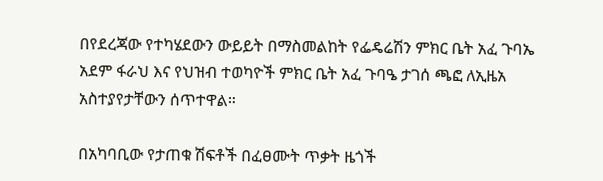በየደረጃው የተካሄደውን ውይይት በማስመልከት የፌዴሬሽን ምክር ቤት አፈ ጉባኤ አደም ፋራህ እና የህዝብ ተወካዮች ምክር ቤት አፈ ጉባዔ ታገሰ ጫፎ ለኢዜአ አስተያየታቸውን ሰጥተዋል።

በአካባቢው የታጠቁ ሽፍቶች በፈፀሙት ጥቃት ዜጎች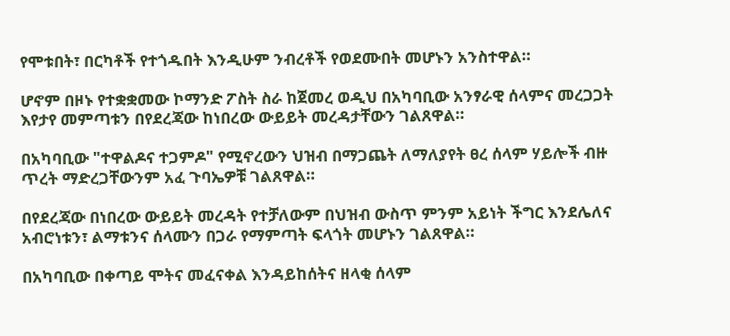የሞቱበት፣ በርካቶች የተጎዱበት እንዲሁም ንብረቶች የወደሙበት መሆኑን አንስተዋል።

ሆኖም በዞኑ የተቋቋመው ኮማንድ ፖስት ስራ ከጀመረ ወዲህ በአካባቢው አንፃራዊ ሰላምና መረጋጋት እየታየ መምጣቱን በየደረጃው ከነበረው ውይይት መረዳታቸውን ገልጸዋል።

በአካባቢው "ተዋልዶና ተጋምዶ" የሚኖረውን ህዝብ በማጋጨት ለማለያየት ፀረ ሰላም ሃይሎች ብዙ ጥረት ማድረጋቸውንም አፈ ጉባኤዎቹ ገልጸዋል።

በየደረጃው በነበረው ውይይት መረዳት የተቻለውም በህዝብ ውስጥ ምንም አይነት ችግር እንደሌለና አብሮነቱን፣ ልማቱንና ሰላሙን በጋራ የማምጣት ፍላጎት መሆኑን ገልጸዋል።

በአካባቢው በቀጣይ ሞትና መፈናቀል እንዳይከሰትና ዘላቂ ሰላም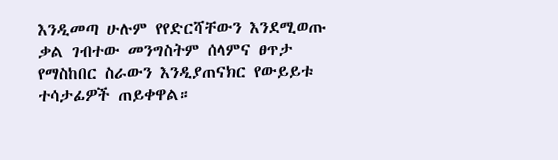እንዲመጣ ሁሉም የየድርሻቸውን እንደሚወጡ ቃል ገብተው መንግስትም ሰላምና ፀጥታ የማስከበር ስራውን እንዲያጠናክር የውይይቱ ተሳታፊዎች ጠይቀዋል።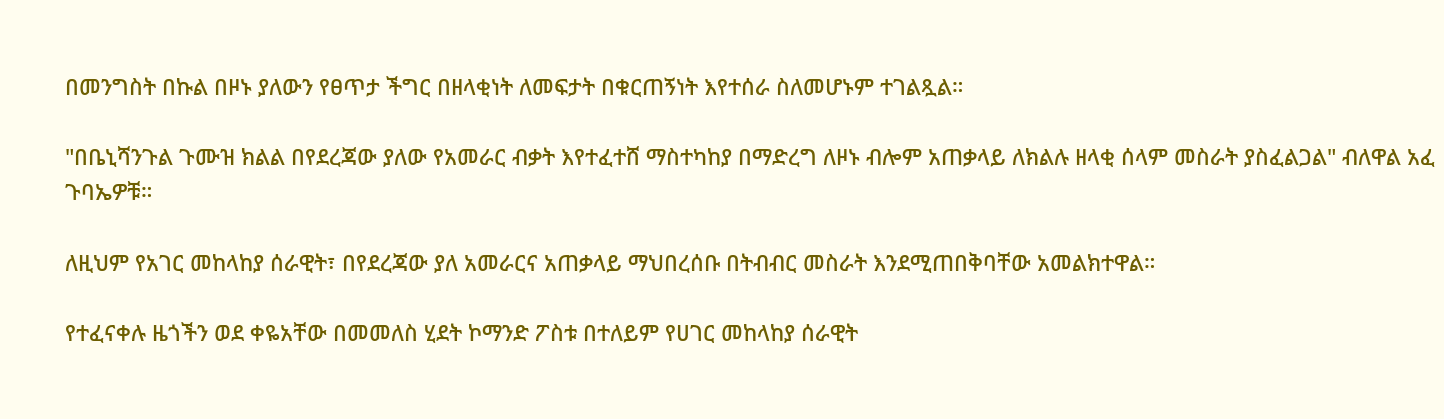በመንግስት በኩል በዞኑ ያለውን የፀጥታ ችግር በዘላቂነት ለመፍታት በቁርጠኝነት እየተሰራ ስለመሆኑም ተገልጿል።

"በቤኒሻንጉል ጉሙዝ ክልል በየደረጃው ያለው የአመራር ብቃት እየተፈተሸ ማስተካከያ በማድረግ ለዞኑ ብሎም አጠቃላይ ለክልሉ ዘላቂ ሰላም መስራት ያስፈልጋል" ብለዋል አፈ ጉባኤዎቹ።

ለዚህም የአገር መከላከያ ሰራዊት፣ በየደረጃው ያለ አመራርና አጠቃላይ ማህበረሰቡ በትብብር መስራት እንደሚጠበቅባቸው አመልክተዋል።

የተፈናቀሉ ዜጎችን ወደ ቀዬአቸው በመመለስ ሂደት ኮማንድ ፖስቱ በተለይም የሀገር መከላከያ ሰራዊት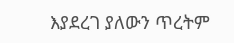እያደረገ ያለውን ጥረትም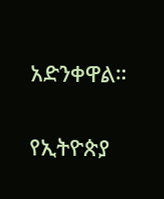አድንቀዋል።

የኢትዮጵያ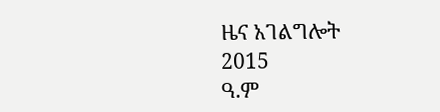ዜና አገልግሎት
2015
ዓ.ም